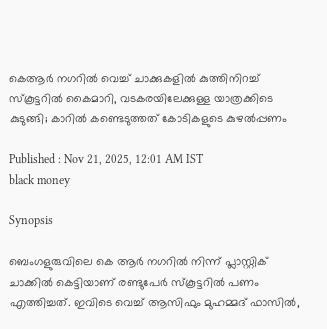കെആര്‍ നഗറില്‍ വെച്ച് ചാക്കുകളിൽ കുത്തിനിറച്ച് സ്കൂട്ടറിൽ കൈമാറി, വടകരയിലേക്കുള്ള യാത്രക്കിടെ കുടുങ്ങി; കാറിൽ കണ്ടെടുത്തത് കോടികളുടെ കുഴൽപ്പണം

Published : Nov 21, 2025, 12:01 AM IST
black money

Synopsis

ബെംഗളുരുവിലെ കെ ആര്‍ നഗറില്‍ നിന്ന് പ്ലാസ്റ്റിക് ചാക്കില്‍ കെട്ടിയാണ് രണ്ടുപേര്‍ സ്‌കൂട്ടറില്‍ പണം എത്തിച്ചത്. ഇവിടെ വെച്ച് ആസിഫും മുഹമ്മദ് ഫാസില്‍,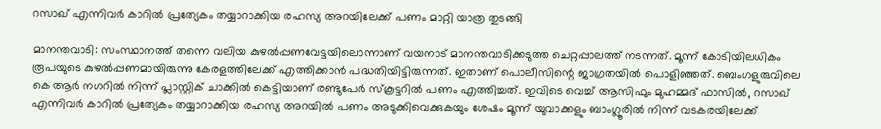റസാഖ് എന്നിവര്‍ കാറില്‍ പ്രത്യേകം തയ്യാറാക്കിയ രഹസ്യ അറയിലേക്ക് പണം മാറ്റി യാത്ര തുടങ്ങി

മാനന്തവാടി: സംസ്ഥാനത്ത് തന്നെ വലിയ കുഴല്‍പ്പണവേട്ടയിലൊന്നാണ് വയനാട് മാനന്തവാടിക്കടുത്ത ചെറ്റപ്പാലത്ത് നടന്നത്. മൂന്ന് കോടിയിലധികം രൂപയുടെ കുഴല്‍പ്പണമായിരുന്നു കേരളത്തിലേക്ക് എത്തിക്കാന്‍ പദ്ധതിയിട്ടിരുന്നത്. ഇതാണ് പൊലീസിന്റെ ജാഗ്രതയില്‍ പൊളിഞ്ഞത്. ബെംഗളുരുവിലെ കെ ആര്‍ നഗറില്‍ നിന്ന് പ്ലാസ്റ്റിക് ചാക്കില്‍ കെട്ടിയാണ് രണ്ടുപേര്‍ സ്‌കൂട്ടറില്‍ പണം എത്തിച്ചത്. ഇവിടെ വെച്ച് ആസിഫും മുഹമ്മദ് ഫാസില്‍, റസാഖ് എന്നിവര്‍ കാറില്‍ പ്രത്യേകം തയ്യാറാക്കിയ രഹസ്യ അറയില്‍ പണം അടുക്കിവെക്കുകയും ശേഷം മൂന്ന് യുവാക്കളും ബാംഗ്ലൂരില്‍ നിന്ന് വടകരയിലേക്ക്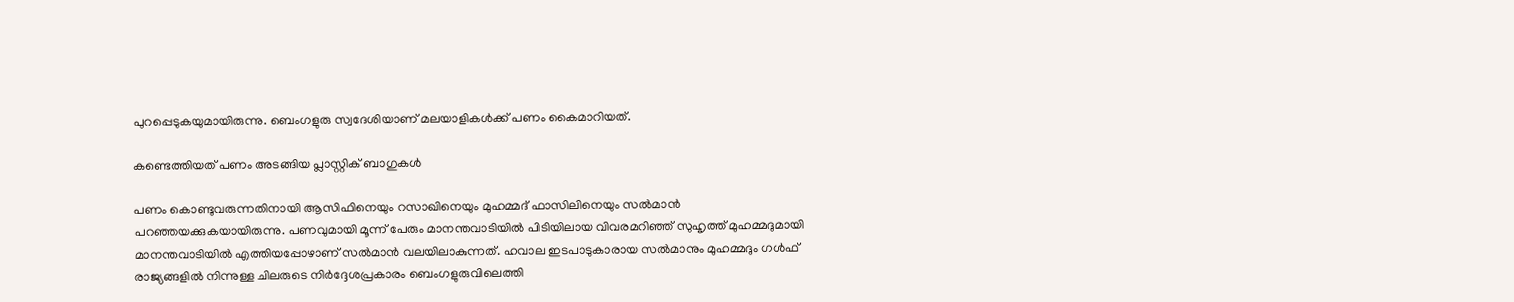പുറപ്പെടുകയുമായിരുന്നു. ബെംഗളുരു സ്വദേശിയാണ് മലയാളികള്‍ക്ക് പണം കൈമാറിയത്.

കണ്ടെത്തിയത് പണം അടങ്ങിയ പ്ലാസ്റ്റിക് ബാഗുകള്‍

പണം കൊണ്ടുവരുന്നതിനായി ആസിഫിനെയും റസാഖിനെയും മുഹമ്മദ് ഫാസിലിനെയും സല്‍മാന്‍ പറഞ്ഞയക്കുകയായിരുന്നു. പണവുമായി മൂന്ന് പേരും മാനന്തവാടിയില്‍ പിടിയിലായ വിവരമറിഞ്ഞ് സുഹൃത്ത് മുഹമ്മദുമായി മാനന്തവാടിയിൽ എത്തിയപ്പോഴാണ് സല്‍മാന്‍ വലയിലാകുന്നത്. ഹവാല ഇടപാടുകാരായ സല്‍മാനും മുഹമ്മദും ഗള്‍ഫ് രാജ്യങ്ങളില്‍ നിന്നുള്ള ചിലരുടെ നിര്‍ദ്ദേശപ്രകാരം ബെംഗളുരുവിലെത്തി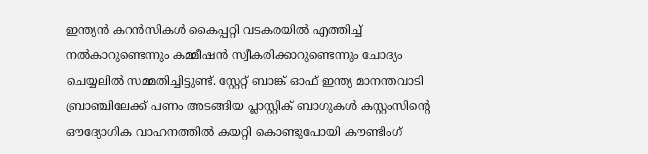ഇന്ത്യന്‍ കറന്‍സികള്‍ കൈപ്പറ്റി വടകരയില്‍ എത്തിച്ച് നല്‍കാറുണ്ടെന്നും കമ്മീഷന്‍ സ്വീകരിക്കാറുണ്ടെന്നും ചോദ്യം ചെയ്യലില്‍ സമ്മതിച്ചിട്ടുണ്ട്. സ്റ്റേറ്റ് ബാങ്ക് ഓഫ് ഇന്ത്യ മാനന്തവാടി ബ്രാഞ്ചിലേക്ക് പണം അടങ്ങിയ പ്ലാസ്റ്റിക് ബാഗുകള്‍ കസ്റ്റംസിന്റെ ഔദ്യോഗിക വാഹനത്തില്‍ കയറ്റി കൊണ്ടുപോയി കൗണ്ടിംഗ്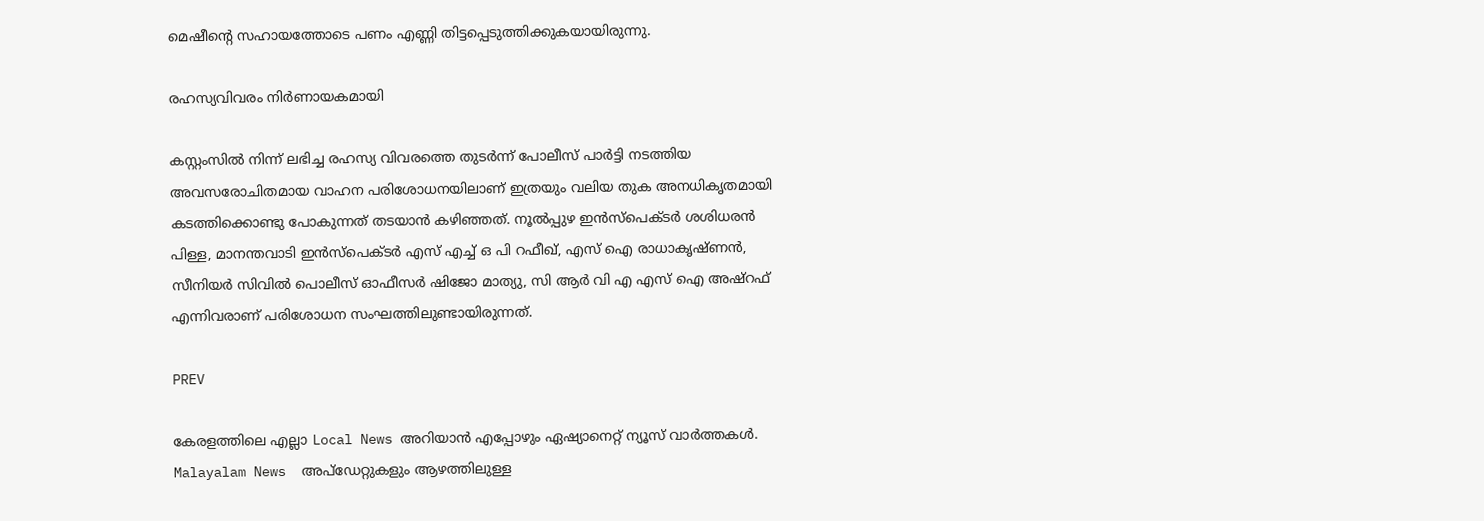മെഷീന്റെ സഹായത്തോടെ പണം എണ്ണി തിട്ടപ്പെടുത്തിക്കുകയായിരുന്നു.

രഹസ്യവിവരം നിർണായകമായി

കസ്റ്റംസില്‍ നിന്ന് ലഭിച്ച രഹസ്യ വിവരത്തെ തുടര്‍ന്ന് പോലീസ് പാര്‍ട്ടി നടത്തിയ അവസരോചിതമായ വാഹന പരിശോധനയിലാണ് ഇത്രയും വലിയ തുക അനധികൃതമായി കടത്തിക്കൊണ്ടു പോകുന്നത് തടയാന്‍ കഴിഞ്ഞത്. നൂല്‍പ്പുഴ ഇന്‍സ്‌പെക്ടര്‍ ശശിധരന്‍ പിള്ള, മാനന്തവാടി ഇന്‍സ്പെക്ടര്‍ എസ് എച്ച് ഒ പി റഫീഖ്, എസ് ഐ രാധാകൃഷ്ണന്‍, സീനിയര്‍ സിവില്‍ പൊലീസ് ഓഫീസര്‍ ഷിജോ മാത്യു, സി ആര്‍ വി എ എസ് ഐ അഷ്‌റഫ് എന്നിവരാണ് പരിശോധന സംഘത്തിലുണ്ടായിരുന്നത്.

PREV

കേരളത്തിലെ എല്ലാ Local News അറിയാൻ എപ്പോഴും ഏഷ്യാനെറ്റ് ന്യൂസ് വാർത്തകൾ. Malayalam News  അപ്‌ഡേറ്റുകളും ആഴത്തിലുള്ള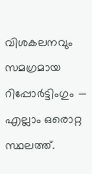വിശകലനവും സമഗ്രമായ റിപ്പോർട്ടിംഗും — എല്ലാം ഒരൊറ്റ സ്ഥലത്ത്.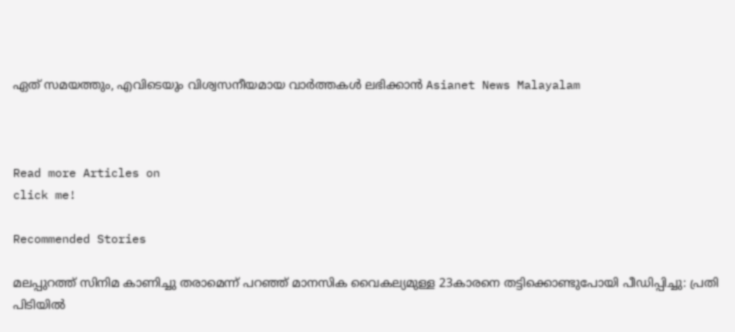ഏത് സമയത്തും, എവിടെയും വിശ്വസനീയമായ വാർത്തകൾ ലഭിക്കാൻ Asianet News Malayalam



Read more Articles on
click me!

Recommended Stories

മലപ്പുറത്ത് സിനിമ കാണിച്ചു തരാമെന്ന് പറഞ്ഞ് മാനസിക വൈകല്യമുള്ള 23കാരനെ തട്ടിക്കൊണ്ടുപോയി പീഡിപ്പിച്ചു: പ്രതി പിടിയില്‍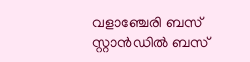വളാഞ്ചേരി ബസ് സ്റ്റാൻഡിൽ ബസ്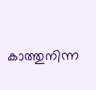കാത്തുനിന്ന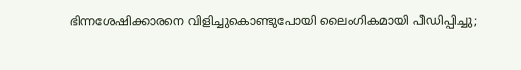ഭിന്നശേഷിക്കാരനെ വിളിച്ചുകൊണ്ടുപോയി ലൈംഗികമായി പീഡിപ്പിച്ചു;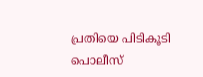പ്രതിയെ പിടികൂടി പൊലീസ്